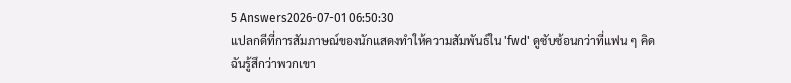5 Answers2026-07-01 06:50:30
แปลกดีที่การสัมภาษณ์ของนักแสดงทำให้ความสัมพันธ์ใน 'fwd' ดูซับซ้อนกว่าที่แฟน ๆ คิด
ฉันรู้สึกว่าพวกเขา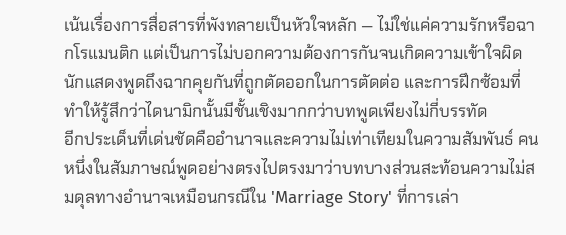เน้นเรื่องการสื่อสารที่พังทลายเป็นหัวใจหลัก — ไม่ใช่แค่ความรักหรือฉากโรแมนติก แต่เป็นการไม่บอกความต้องการกันจนเกิดความเข้าใจผิด นักแสดงพูดถึงฉากคุยกันที่ถูกตัดออกในการตัดต่อ และการฝึกซ้อมที่ทำให้รู้สึกว่าไดนามิกนั้นมีชั้นเชิงมากกว่าบทพูดเพียงไม่กี่บรรทัด
อีกประเด็นที่เด่นชัดคืออำนาจและความไม่เท่าเทียมในความสัมพันธ์ คนหนึ่งในสัมภาษณ์พูดอย่างตรงไปตรงมาว่าบทบางส่วนสะท้อนความไม่สมดุลทางอำนาจเหมือนกรณีใน 'Marriage Story' ที่การเล่า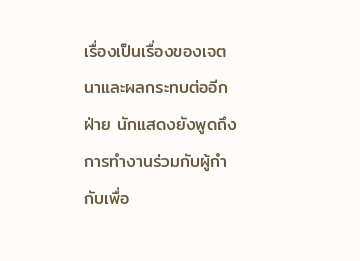เรื่องเป็นเรื่องของเจตนาและผลกระทบต่ออีกฝ่าย นักแสดงยังพูดถึงการทำงานร่วมกับผู้กำกับเพื่อ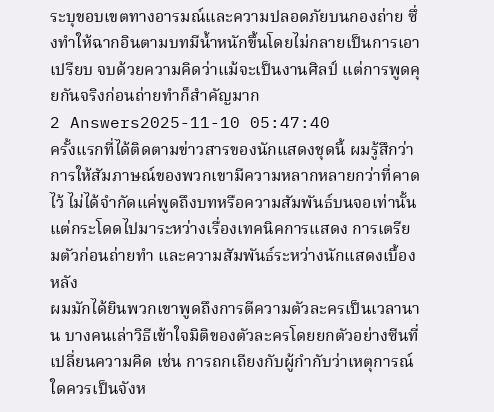ระบุขอบเขตทางอารมณ์และความปลอดภัยบนกองถ่าย ซึ่งทำให้ฉากอินตามบทมีน้ำหนักขึ้นโดยไม่กลายเป็นการเอาเปรียบ จบด้วยความคิดว่าแม้จะเป็นงานศิลป์ แต่การพูดคุยกันจริงก่อนถ่ายทำก็สำคัญมาก
2 Answers2025-11-10 05:47:40
ครั้งแรกที่ได้ติดตามข่าวสารของนักแสดงชุดนี้ ผมรู้สึกว่าการให้สัมภาษณ์ของพวกเขามีความหลากหลายกว่าที่คาดไว้ ไม่ได้จำกัดแค่พูดถึงบทหรือความสัมพันธ์บนจอเท่านั้น แต่กระโดดไปมาระหว่างเรื่องเทคนิคการแสดง การเตรียมตัวก่อนถ่ายทำ และความสัมพันธ์ระหว่างนักแสดงเบื้องหลัง
ผมมักได้ยินพวกเขาพูดถึงการตีความตัวละครเป็นเวลานาน บางคนเล่าวิธีเข้าใจมิติของตัวละครโดยยกตัวอย่างซีนที่เปลี่ยนความคิด เช่น การถกเถียงกับผู้กำกับว่าเหตุการณ์ใดควรเป็นจังห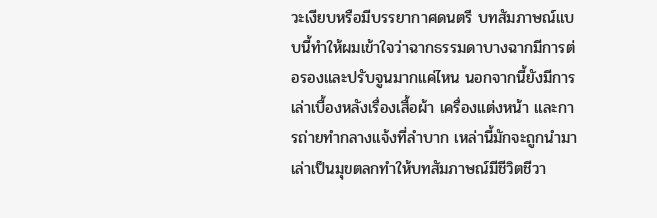วะเงียบหรือมีบรรยากาศดนตรี บทสัมภาษณ์แบบนี้ทำให้ผมเข้าใจว่าฉากธรรมดาบางฉากมีการต่อรองและปรับจูนมากแค่ไหน นอกจากนี้ยังมีการเล่าเบื้องหลังเรื่องเสื้อผ้า เครื่องแต่งหน้า และการถ่ายทำกลางแจ้งที่ลำบาก เหล่านี้มักจะถูกนำมาเล่าเป็นมุขตลกทำให้บทสัมภาษณ์มีชีวิตชีวา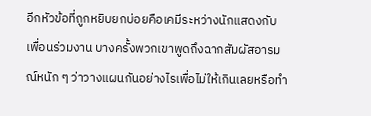อีกหัวข้อที่ถูกหยิบยกบ่อยคือเคมีระหว่างนักแสดงกับเพื่อนร่วมงาน บางครั้งพวกเขาพูดถึงฉากสัมผัสอารมณ์หนัก ๆ ว่าวางแผนกันอย่างไรเพื่อไม่ให้เกินเลยหรือทำ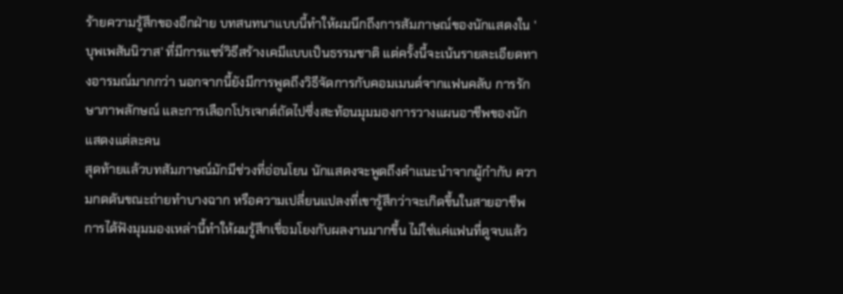ร้ายความรู้สึกของอีกฝ่าย บทสนทนาแบบนี้ทำให้ผมนึกถึงการสัมภาษณ์ของนักแสดงใน 'บุพเพสันนิวาส' ที่มีการแชร์วิธีสร้างเคมีแบบเป็นธรรมชาติ แต่ครั้งนี้จะเน้นรายละเอียดทางอารมณ์มากกว่า นอกจากนี้ยังมีการพูดถึงวิธีจัดการกับคอมเมนต์จากแฟนคลับ การรักษาภาพลักษณ์ และการเลือกโปรเจกต์ถัดไปซึ่งสะท้อนมุมมองการวางแผนอาชีพของนักแสดงแต่ละคน
สุดท้ายแล้วบทสัมภาษณ์มักมีช่วงที่อ่อนโยน นักแสดงจะพูดถึงคำแนะนำจากผู้กำกับ ความกดดันขณะถ่ายทำบางฉาก หรือความเปลี่ยนแปลงที่เขารู้สึกว่าจะเกิดขึ้นในสายอาชีพ การได้ฟังมุมมองเหล่านี้ทำให้ผมรู้สึกเชื่อมโยงกับผลงานมากขึ้น ไม่ใช่แค่แฟนที่ดูจบแล้ว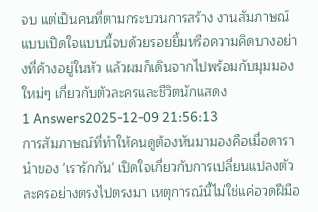จบ แต่เป็นคนที่ตามกระบวนการสร้าง งานสัมภาษณ์แบบเปิดใจแบบนี้จบด้วยรอยยิ้มหรือความคิดบางอย่างที่ค้างอยู่ในหัว แล้วผมก็เดินจากไปพร้อมกับมุมมองใหม่ๆ เกี่ยวกับตัวละครและชีวิตนักแสดง
1 Answers2025-12-09 21:56:13
การสัมภาษณ์ที่ทำให้คนดูต้องหันมามองคือเมื่อดารานำของ 'เรารักกัน' เปิดใจเกี่ยวกับการเปลี่ยนแปลงตัวละครอย่างตรงไปตรงมา เหตุการณ์นี้ไม่ใช่แค่อวดฝีมือ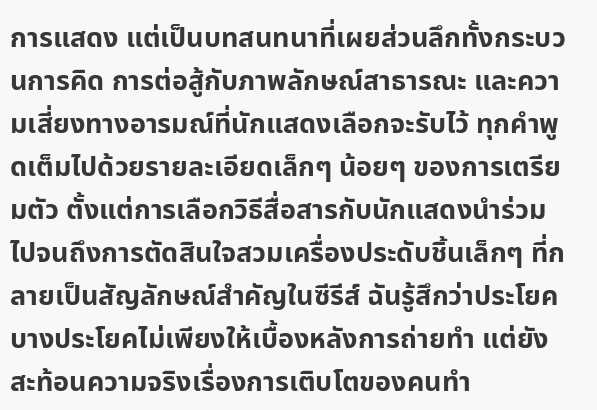การแสดง แต่เป็นบทสนทนาที่เผยส่วนลึกทั้งกระบวนการคิด การต่อสู้กับภาพลักษณ์สาธารณะ และความเสี่ยงทางอารมณ์ที่นักแสดงเลือกจะรับไว้ ทุกคำพูดเต็มไปด้วยรายละเอียดเล็กๆ น้อยๆ ของการเตรียมตัว ตั้งแต่การเลือกวิธีสื่อสารกับนักแสดงนำร่วม ไปจนถึงการตัดสินใจสวมเครื่องประดับชิ้นเล็กๆ ที่กลายเป็นสัญลักษณ์สำคัญในซีรีส์ ฉันรู้สึกว่าประโยคบางประโยคไม่เพียงให้เบื้องหลังการถ่ายทำ แต่ยังสะท้อนความจริงเรื่องการเติบโตของคนทำ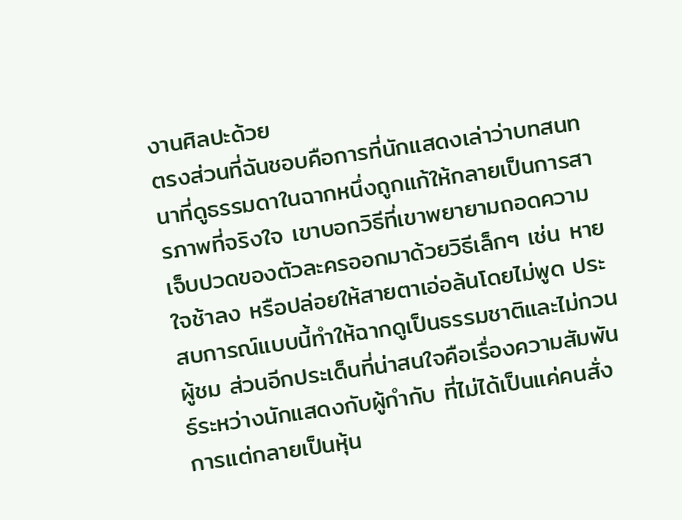งานศิลปะด้วย
ตรงส่วนที่ฉันชอบคือการที่นักแสดงเล่าว่าบทสนทนาที่ดูธรรมดาในฉากหนึ่งถูกแก้ให้กลายเป็นการสารภาพที่จริงใจ เขาบอกวิธีที่เขาพยายามถอดความเจ็บปวดของตัวละครออกมาด้วยวิธีเล็กๆ เช่น หายใจช้าลง หรือปล่อยให้สายตาเอ่อล้นโดยไม่พูด ประสบการณ์แบบนี้ทำให้ฉากดูเป็นธรรมชาติและไม่กวนผู้ชม ส่วนอีกประเด็นที่น่าสนใจคือเรื่องความสัมพันธ์ระหว่างนักแสดงกับผู้กำกับ ที่ไม่ได้เป็นแค่คนสั่งการแต่กลายเป็นหุ้น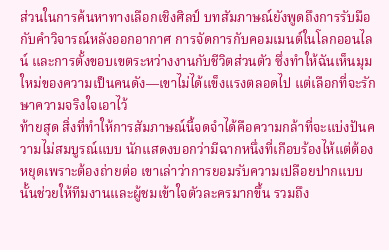ส่วนในการค้นหาทางเลือกเชิงศิลป์ บทสัมภาษณ์ยังพูดถึงการรับมือกับคำวิจารณ์หลังออกอากาศ การจัดการกับคอมเมนต์ในโลกออนไลน์ และการตั้งขอบเขตระหว่างงานกับชีวิตส่วนตัว ซึ่งทำให้ฉันเห็นมุมใหม่ของความเป็นคนดัง—เขาไม่ได้แข็งแรงตลอดไป แต่เลือกที่จะรักษาความจริงใจเอาไว้
ท้ายสุด สิ่งที่ทำให้การสัมภาษณ์นี้จดจำได้คือความกล้าที่จะแบ่งปันความไม่สมบูรณ์แบบ นักแสดงบอกว่ามีฉากหนึ่งที่เกือบร้องไห้แต่ต้องหยุดเพราะต้องถ่ายต่อ เขาเล่าว่าการยอมรับความเปลือยปากแบบนั้นช่วยให้ทีมงานและผู้ชมเข้าใจตัวละครมากขึ้น รวมถึง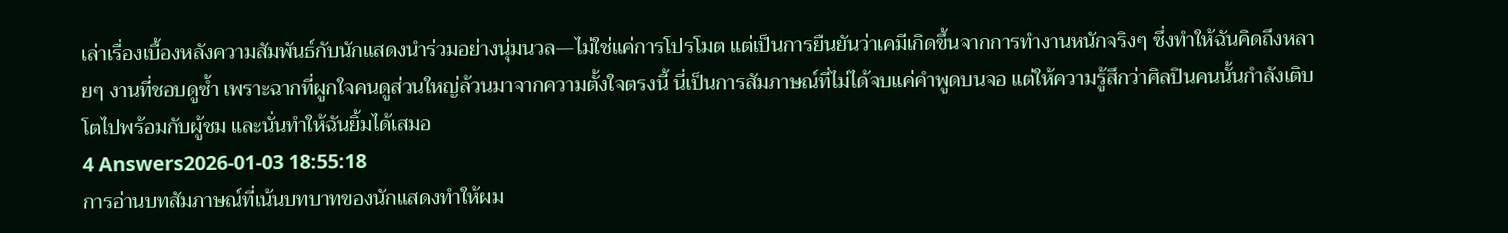เล่าเรื่องเบื้องหลังความสัมพันธ์กับนักแสดงนำร่วมอย่างนุ่มนวล—ไม่ใช่แค่การโปรโมต แต่เป็นการยืนยันว่าเคมีเกิดขึ้นจากการทำงานหนักจริงๆ ซึ่งทำให้ฉันคิดถึงหลายๆ งานที่ชอบดูซ้ำ เพราะฉากที่ผูกใจคนดูส่วนใหญ่ล้วนมาจากความตั้งใจตรงนี้ นี่เป็นการสัมภาษณ์ที่ไม่ได้จบแค่คำพูดบนจอ แต่ให้ความรู้สึกว่าศิลปินคนนั้นกำลังเติบโตไปพร้อมกับผู้ชม และนั่นทำให้ฉันยิ้มได้เสมอ
4 Answers2026-01-03 18:55:18
การอ่านบทสัมภาษณ์ที่เน้นบทบาทของนักแสดงทำให้ผม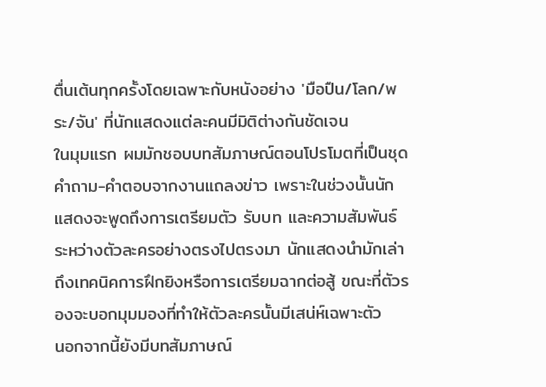ตื่นเต้นทุกครั้งโดยเฉพาะกับหนังอย่าง 'มือปืน/โลก/พระ/จัน' ที่นักแสดงแต่ละคนมีมิติต่างกันชัดเจน
ในมุมแรก ผมมักชอบบทสัมภาษณ์ตอนโปรโมตที่เป็นชุดคำถาม-คำตอบจากงานแถลงข่าว เพราะในช่วงนั้นนักแสดงจะพูดถึงการเตรียมตัว รับบท และความสัมพันธ์ระหว่างตัวละครอย่างตรงไปตรงมา นักแสดงนำมักเล่าถึงเทคนิคการฝึกยิงหรือการเตรียมฉากต่อสู้ ขณะที่ตัวรองจะบอกมุมมองที่ทำให้ตัวละครนั้นมีเสน่ห์เฉพาะตัว
นอกจากนี้ยังมีบทสัมภาษณ์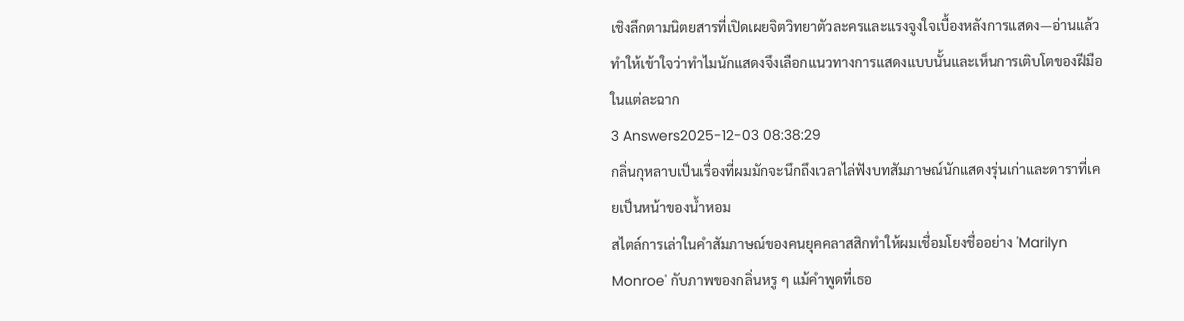เชิงลึกตามนิตยสารที่เปิดเผยจิตวิทยาตัวละครและแรงจูงใจเบื้องหลังการแสดง—อ่านแล้วทำให้เข้าใจว่าทำไมนักแสดงจึงเลือกแนวทางการแสดงแบบนั้นและเห็นการเติบโตของฝีมือในแต่ละฉาก
3 Answers2025-12-03 08:38:29
กลิ่นกุหลาบเป็นเรื่องที่ผมมักจะนึกถึงเวลาไล่ฟังบทสัมภาษณ์นักแสดงรุ่นเก่าและดาราที่เคยเป็นหน้าของน้ำหอม
สไตล์การเล่าในคำสัมภาษณ์ของคนยุคคลาสสิกทำให้ผมเชื่อมโยงชื่ออย่าง 'Marilyn Monroe' กับภาพของกลิ่นหรู ๆ แม้คำพูดที่เธอ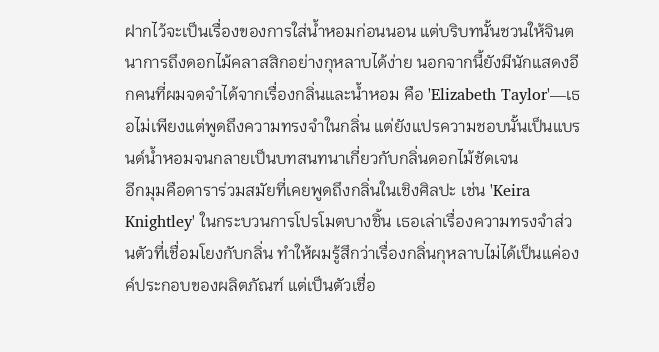ฝากไว้จะเป็นเรื่องของการใส่น้ำหอมก่อนนอน แต่บริบทนั้นชวนให้จินตนาการถึงดอกไม้คลาสสิกอย่างกุหลาบได้ง่าย นอกจากนี้ยังมีนักแสดงอีกคนที่ผมจดจำได้จากเรื่องกลิ่นและน้ำหอม คือ 'Elizabeth Taylor'—เธอไม่เพียงแต่พูดถึงความทรงจำในกลิ่น แต่ยังแปรความชอบนั้นเป็นแบรนด์น้ำหอมจนกลายเป็นบทสนทนาเกี่ยวกับกลิ่นดอกไม้ชัดเจน
อีกมุมคือดาราร่วมสมัยที่เคยพูดถึงกลิ่นในเชิงศิลปะ เช่น 'Keira Knightley' ในกระบวนการโปรโมตบางชิ้น เธอเล่าเรื่องความทรงจำส่วนตัวที่เชื่อมโยงกับกลิ่น ทำให้ผมรู้สึกว่าเรื่องกลิ่นกุหลาบไม่ได้เป็นแค่องค์ประกอบของผลิตภัณฑ์ แต่เป็นตัวเชื่อ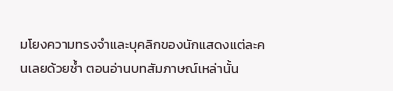มโยงความทรงจำและบุคลิกของนักแสดงแต่ละคนเลยด้วยซ้ำ ตอนอ่านบทสัมภาษณ์เหล่านั้น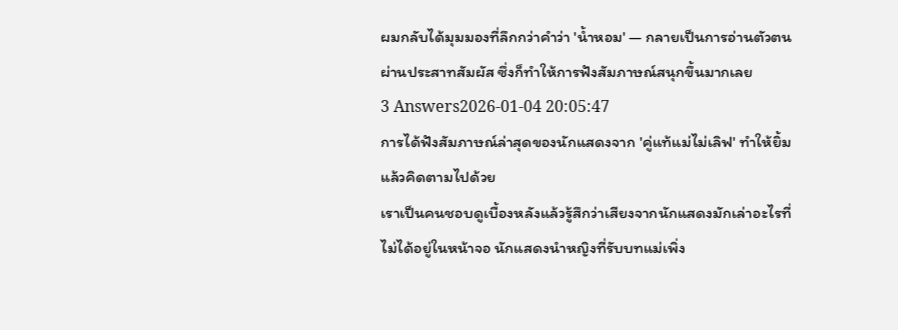ผมกลับได้มุมมองที่ลึกกว่าคำว่า 'น้ำหอม' — กลายเป็นการอ่านตัวตนผ่านประสาทสัมผัส ซึ่งก็ทำให้การฟังสัมภาษณ์สนุกขึ้นมากเลย
3 Answers2026-01-04 20:05:47
การได้ฟังสัมภาษณ์ล่าสุดของนักแสดงจาก 'คู่แท้แม่ไม่เลิฟ' ทำให้ยิ้มแล้วคิดตามไปด้วย
เราเป็นคนชอบดูเบื้องหลังแล้วรู้สึกว่าเสียงจากนักแสดงมักเล่าอะไรที่ไม่ได้อยู่ในหน้าจอ นักแสดงนำหญิงที่รับบทแม่เพิ่ง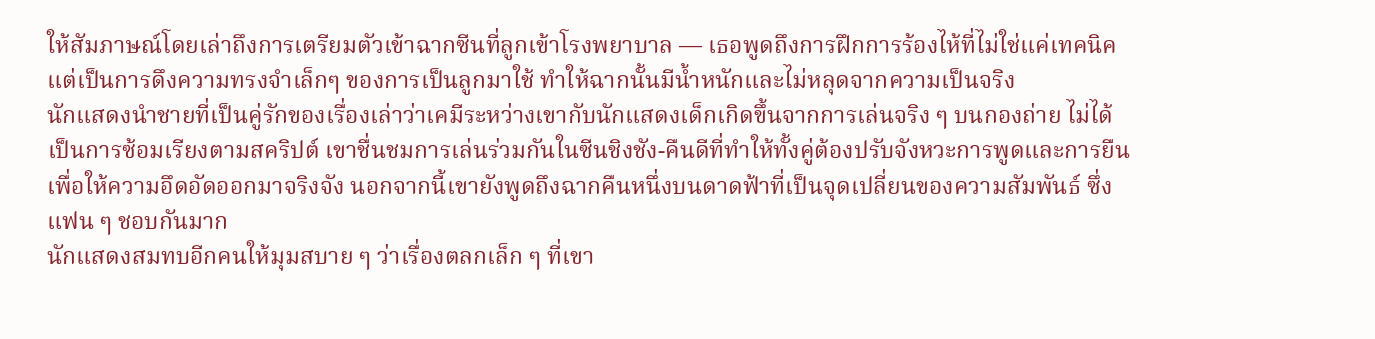ให้สัมภาษณ์โดยเล่าถึงการเตรียมตัวเข้าฉากซีนที่ลูกเข้าโรงพยาบาล — เธอพูดถึงการฝึกการร้องไห้ที่ไม่ใช่แค่เทคนิคแต่เป็นการดึงความทรงจำเล็กๆ ของการเป็นลูกมาใช้ ทำให้ฉากนั้นมีน้ำหนักและไม่หลุดจากความเป็นจริง
นักแสดงนำชายที่เป็นคู่รักของเรื่องเล่าว่าเคมีระหว่างเขากับนักแสดงเด็กเกิดขึ้นจากการเล่นจริง ๆ บนกองถ่าย ไม่ได้เป็นการซ้อมเรียงตามสคริปต์ เขาชื่นชมการเล่นร่วมกันในซีนชิงชัง-คืนดีที่ทำให้ทั้งคู่ต้องปรับจังหวะการพูดและการยืนเพื่อให้ความอึดอัดออกมาจริงจัง นอกจากนี้เขายังพูดถึงฉากคืนหนึ่งบนดาดฟ้าที่เป็นจุดเปลี่ยนของความสัมพันธ์ ซึ่งแฟน ๆ ชอบกันมาก
นักแสดงสมทบอีกคนให้มุมสบาย ๆ ว่าเรื่องตลกเล็ก ๆ ที่เขา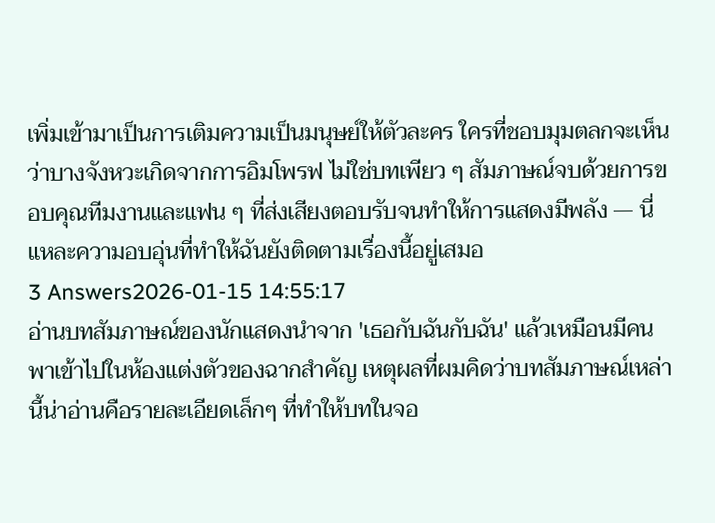เพิ่มเข้ามาเป็นการเติมความเป็นมนุษย์ให้ตัวละคร ใครที่ชอบมุมตลกจะเห็นว่าบางจังหวะเกิดจากการอิมโพรฟ ไม่ใช่บทเพียว ๆ สัมภาษณ์จบด้วยการขอบคุณทีมงานและแฟน ๆ ที่ส่งเสียงตอบรับจนทำให้การแสดงมีพลัง — นี่แหละความอบอุ่นที่ทำให้ฉันยังติดตามเรื่องนี้อยู่เสมอ
3 Answers2026-01-15 14:55:17
อ่านบทสัมภาษณ์ของนักแสดงนำจาก 'เธอกับฉันกับฉัน' แล้วเหมือนมีคนพาเข้าไปในห้องแต่งตัวของฉากสำคัญ เหตุผลที่ผมคิดว่าบทสัมภาษณ์เหล่านี้น่าอ่านคือรายละเอียดเล็กๆ ที่ทำให้บทในจอ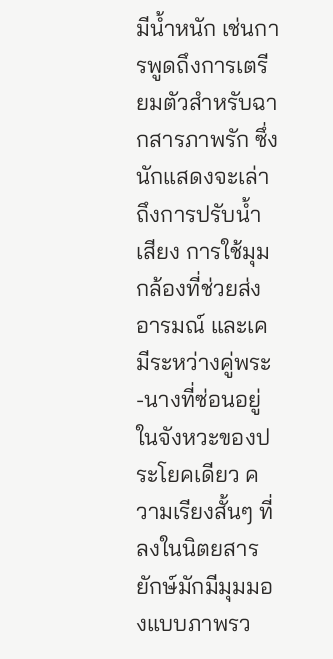มีน้ำหนัก เช่นการพูดถึงการเตรียมตัวสำหรับฉากสารภาพรัก ซึ่งนักแสดงจะเล่าถึงการปรับน้ำเสียง การใช้มุมกล้องที่ช่วยส่งอารมณ์ และเคมีระหว่างคู่พระ-นางที่ซ่อนอยู่ในจังหวะของประโยคเดียว ความเรียงสั้นๆ ที่ลงในนิตยสารยักษ์มักมีมุมมองแบบภาพรว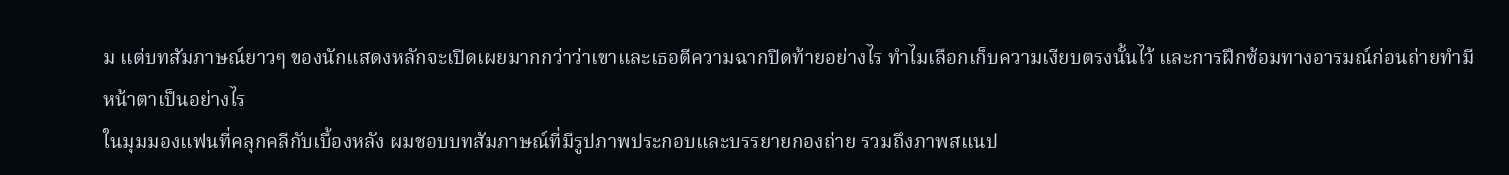ม แต่บทสัมภาษณ์ยาวๆ ของนักแสดงหลักจะเปิดเผยมากกว่าว่าเขาและเธอตีความฉากปิดท้ายอย่างไร ทำไมเลือกเก็บความเงียบตรงนั้นไว้ และการฝึกซ้อมทางอารมณ์ก่อนถ่ายทำมีหน้าตาเป็นอย่างไร
ในมุมมองแฟนที่คลุกคลีกับเบื้องหลัง ผมชอบบทสัมภาษณ์ที่มีรูปภาพประกอบและบรรยายกองถ่าย รวมถึงภาพสแนป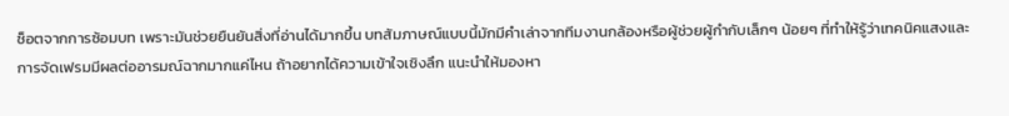ช็อตจากการซ้อมบท เพราะมันช่วยยืนยันสิ่งที่อ่านได้มากขึ้น บทสัมภาษณ์แบบนี้มักมีคำเล่าจากทีมงานกล้องหรือผู้ช่วยผู้กำกับเล็กๆ น้อยๆ ที่ทำให้รู้ว่าเทคนิคแสงและการจัดเฟรมมีผลต่ออารมณ์ฉากมากแค่ไหน ถ้าอยากได้ความเข้าใจเชิงลึก แนะนำให้มองหา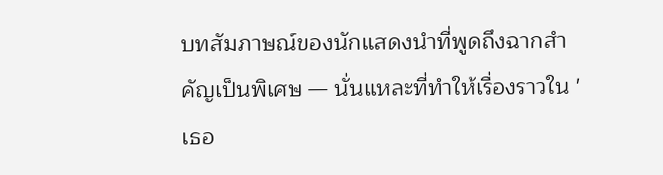บทสัมภาษณ์ของนักแสดงนำที่พูดถึงฉากสำคัญเป็นพิเศษ — นั่นแหละที่ทำให้เรื่องราวใน 'เธอ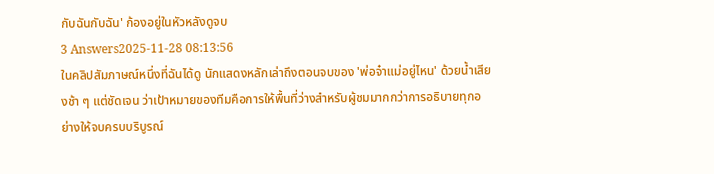กับฉันกับฉัน' ก้องอยู่ในหัวหลังดูจบ
3 Answers2025-11-28 08:13:56
ในคลิปสัมภาษณ์หนึ่งที่ฉันได้ดู นักแสดงหลักเล่าถึงตอนจบของ 'พ่อจ๋าแม่อยู่ไหน' ด้วยน้ำเสียงช้า ๆ แต่ชัดเจน ว่าเป้าหมายของทีมคือการให้พื้นที่ว่างสำหรับผู้ชมมากกว่าการอธิบายทุกอย่างให้จบครบบริบูรณ์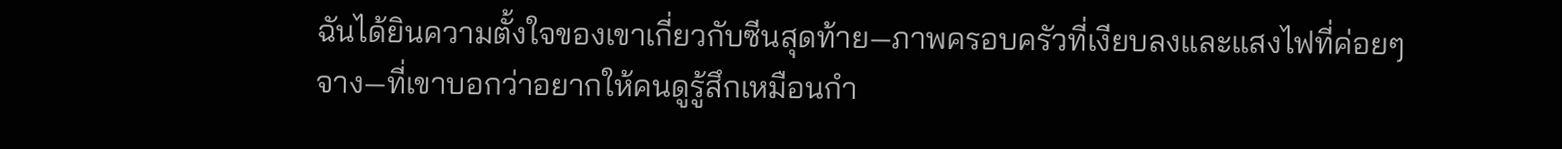ฉันได้ยินความตั้งใจของเขาเกี่ยวกับซีนสุดท้าย—ภาพครอบครัวที่เงียบลงและแสงไฟที่ค่อยๆ จาง—ที่เขาบอกว่าอยากให้คนดูรู้สึกเหมือนกำ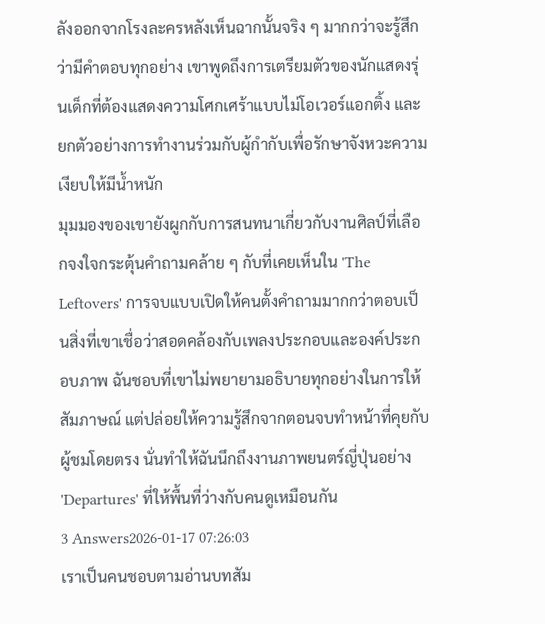ลังออกจากโรงละครหลังเห็นฉากนั้นจริง ๆ มากกว่าจะรู้สึกว่ามีคำตอบทุกอย่าง เขาพูดถึงการเตรียมตัวของนักแสดงรุ่นเด็กที่ต้องแสดงความโศกเศร้าแบบไม่โอเวอร์แอกติ้ง และยกตัวอย่างการทำงานร่วมกับผู้กำกับเพื่อรักษาจังหวะความเงียบให้มีน้ำหนัก
มุมมองของเขายังผูกกับการสนทนาเกี่ยวกับงานศิลป์ที่เลือกจงใจกระตุ้นคำถามคล้าย ๆ กับที่เคยเห็นใน 'The Leftovers' การจบแบบเปิดให้คนตั้งคำถามมากกว่าตอบเป็นสิ่งที่เขาเชื่อว่าสอดคล้องกับเพลงประกอบและองค์ประกอบภาพ ฉันชอบที่เขาไม่พยายามอธิบายทุกอย่างในการให้สัมภาษณ์ แต่ปล่อยให้ความรู้สึกจากตอนจบทำหน้าที่คุยกับผู้ชมโดยตรง นั่นทำให้ฉันนึกถึงงานภาพยนตร์ญี่ปุ่นอย่าง 'Departures' ที่ให้พื้นที่ว่างกับคนดูเหมือนกัน
3 Answers2026-01-17 07:26:03
เราเป็นคนชอบตามอ่านบทสัม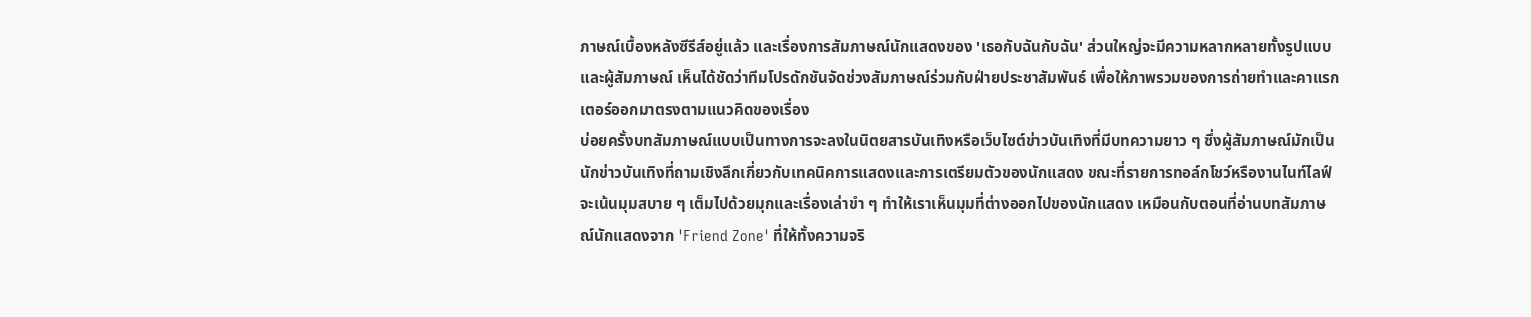ภาษณ์เบื้องหลังซีรีส์อยู่แล้ว และเรื่องการสัมภาษณ์นักแสดงของ 'เธอกับฉันกับฉัน' ส่วนใหญ่จะมีความหลากหลายทั้งรูปแบบและผู้สัมภาษณ์ เห็นได้ชัดว่าทีมโปรดักชันจัดช่วงสัมภาษณ์ร่วมกับฝ่ายประชาสัมพันธ์ เพื่อให้ภาพรวมของการถ่ายทำและคาแรกเตอร์ออกมาตรงตามแนวคิดของเรื่อง
บ่อยครั้งบทสัมภาษณ์แบบเป็นทางการจะลงในนิตยสารบันเทิงหรือเว็บไซต์ข่าวบันเทิงที่มีบทความยาว ๆ ซึ่งผู้สัมภาษณ์มักเป็นนักข่าวบันเทิงที่ถามเชิงลึกเกี่ยวกับเทคนิคการแสดงและการเตรียมตัวของนักแสดง ขณะที่รายการทอล์กโชว์หรืองานไนท์ไลฟ์จะเน้นมุมสบาย ๆ เต็มไปด้วยมุกและเรื่องเล่าขำ ๆ ทำให้เราเห็นมุมที่ต่างออกไปของนักแสดง เหมือนกับตอนที่อ่านบทสัมภาษณ์นักแสดงจาก 'Friend Zone' ที่ให้ทั้งความจริ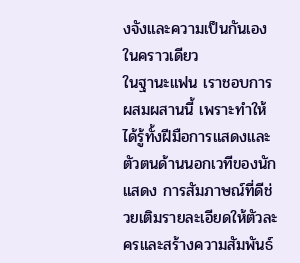งจังและความเป็นกันเองในคราวเดียว
ในฐานะแฟน เราชอบการผสมผสานนี้ เพราะทำให้ได้รู้ทั้งฝีมือการแสดงและตัวตนด้านนอกเวทีของนักแสดง การสัมภาษณ์ที่ดีช่วยเติมรายละเอียดให้ตัวละครและสร้างความสัมพันธ์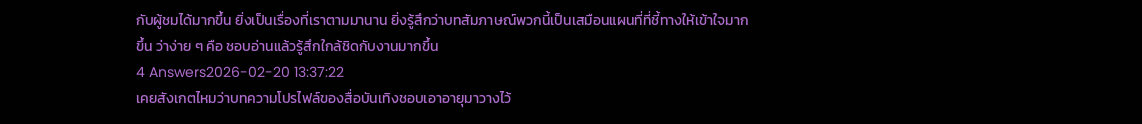กับผู้ชมได้มากขึ้น ยิ่งเป็นเรื่องที่เราตามมานาน ยิ่งรู้สึกว่าบทสัมภาษณ์พวกนี้เป็นเสมือนแผนที่ที่ชี้ทางให้เข้าใจมากขึ้น ว่าง่าย ๆ คือ ชอบอ่านแล้วรู้สึกใกล้ชิดกับงานมากขึ้น
4 Answers2026-02-20 13:37:22
เคยสังเกตไหมว่าบทความโปรไฟล์ของสื่อบันเทิงชอบเอาอายุมาวางไว้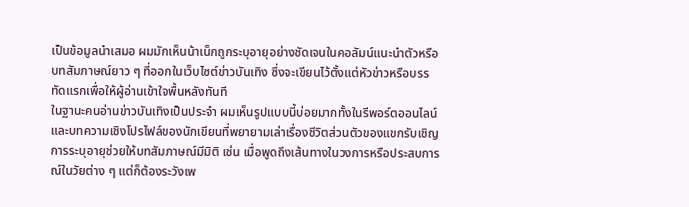เป็นข้อมูลนำเสมอ ผมมักเห็นน้าเน็กถูกระบุอายุอย่างชัดเจนในคอลัมน์แนะนำตัวหรือบทสัมภาษณ์ยาว ๆ ที่ออกในเว็บไซต์ข่าวบันเทิง ซึ่งจะเขียนไว้ตั้งแต่หัวข่าวหรือบรรทัดแรกเพื่อให้ผู้อ่านเข้าใจพื้นหลังทันที
ในฐานะคนอ่านข่าวบันเทิงเป็นประจำ ผมเห็นรูปแบบนี้บ่อยมากทั้งในรีพอร์ตออนไลน์และบทความเชิงโปรไฟล์ของนักเขียนที่พยายามเล่าเรื่องชีวิตส่วนตัวของแขกรับเชิญ การระบุอายุช่วยให้บทสัมภาษณ์มีมิติ เช่น เมื่อพูดถึงเส้นทางในวงการหรือประสบการณ์ในวัยต่าง ๆ แต่ก็ต้องระวังเพ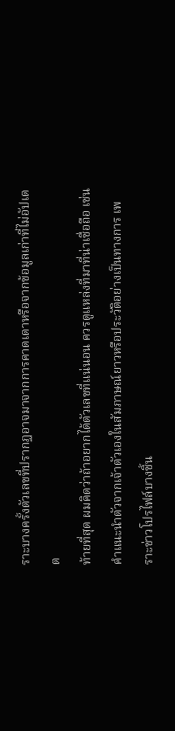ราะบางครั้งตัวเลขที่ปรากฏอาจมาจากการคาดเดาหรือจากข้อมูลเก่าที่ไม่อัปเดต
ท้ายที่สุด ผมคิดว่าถ้าอยากได้ตัวเลขที่แน่นอน ควรดูแหล่งที่มาที่น่าเชื่อถือ เช่น คำแนะนำตัวจากเจ้าตัวเองในสัมภาษณ์ยาวหรือประวัติอย่างเป็นทางการ เพราะข่าวโปรไฟล์บางชิ้น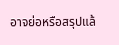อาจย่อหรือสรุปแล้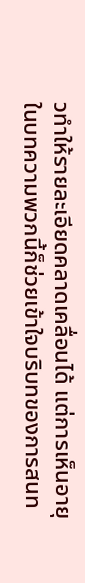วทำให้รายละเอียดคลาดเคลื่อนได้ แต่การเห็นอายุในบทความพวกนี้ก็ช่วยเข้าใจบริบทของการสนท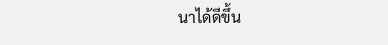นาได้ดีขึ้น